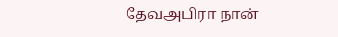தேவஅபிரா நான்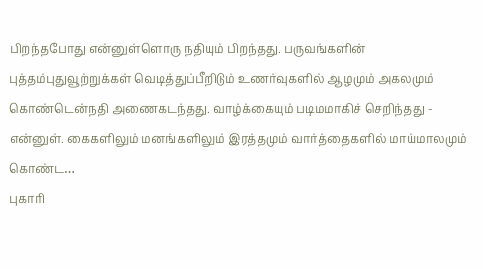பிறந்தபோது என்னுள்ளொரு நதியும் பிறந்தது. பருவங்களின் புத்தம்புதுவூற்றுக்கள் வெடித்துப்பீறிடும் உணர்வுகளில் ஆழமும் அகலமும் கொண்டென்நதி அணைகடந்தது. வாழ்க்கையும் படிமமாகிச் செறிந்தது - என்னுள். கைகளிலும் மனங்களிலும் இரத்தமும் வார்த்தைகளில் மாய்மாலமும் கொண்ட…
புகாரி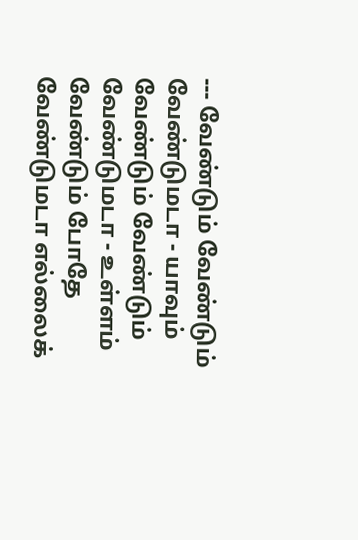--- வேண்டும் வேண்டும் வேண்டுமடா - யாவும் வேண்டும் வேண்டும் வேண்டுமடா - உள்ளம் வேண்டும் போதே வேண்டுமடா எல்லைக்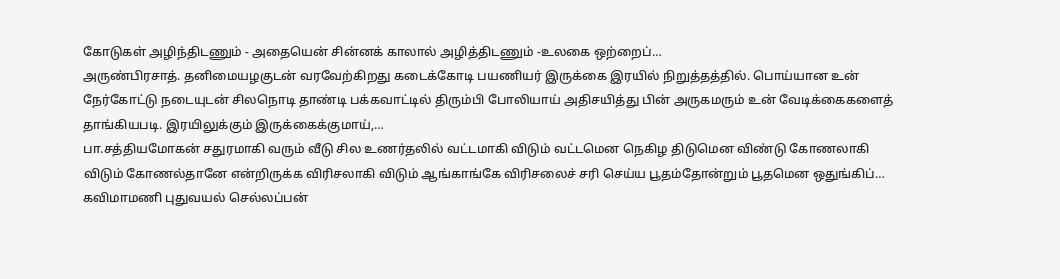கோடுகள் அழிந்திடணும் - அதையென் சின்னக் காலால் அழித்திடணும் -உலகை ஒற்றைப்…
அருண்பிரசாத். தனிமையழகுடன் வரவேற்கிறது கடைக்கோடி பயணியர் இருக்கை இரயில் நிறுத்தத்தில். பொய்யான உன் நேர்கோட்டு நடையுடன் சிலநொடி தாண்டி பக்கவாட்டில் திரும்பி போலியாய் அதிசயித்து பின் அருகமரும் உன் வேடிக்கைகளைத் தாங்கியபடி. இரயிலுக்கும் இருக்கைக்குமாய்,…
பா.சத்தியமோகன் சதுரமாகி வரும் வீடு சில உணர்தலில் வட்டமாகி விடும் வட்டமென நெகிழ திடுமென விண்டு கோணலாகி விடும் கோணல்தானே என்றிருக்க விரிசலாகி விடும் ஆங்காங்கே விரிசலைச் சரி செய்ய பூதம்தோன்றும் பூதமென ஒதுங்கிப்…
கவிமாமணி புதுவயல் செல்லப்பன்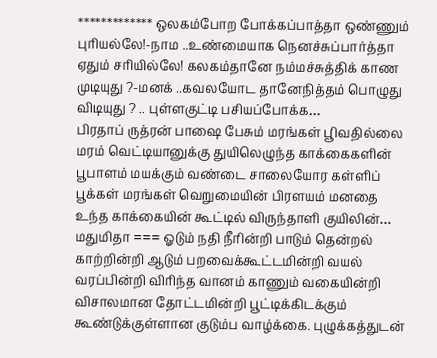************* ஒலகம்போற போக்கப்பாத்தா ஒண்ணும் புரியல்லே!-நாம ..உண்மையாக நெனச்சுப்பார்த்தா ஏதும் சரியில்லே! கலகம்தானே நம்மச்சுத்திக் காண முடியுது ?-மனக் ..கவலயோட தானேநித்தம் பொழுது விடியுது ? .. புள்ளகுட்டி பசியப்போக்க…
பிரதாப் ருத்ரன் பாஷை பேசும் மரங்கள் பூிவதில்லை மரம் வெட்டியானுக்கு துயிலெழுந்த காக்கைகளின் பூபாளம் மயக்கும் வண்டை சாலையோர கள்ளிப் பூக்கள் மரங்கள் வெறுமையின் பிரளயம் மனதை உந்த காக்கையின் கூட்டில் விருந்தாளி குயிலின்…
மதுமிதா === ஓடும் நதி நீரின்றி பாடும் தென்றல் காற்றின்றி ஆடும் பறவைக்கூட்டமின்றி வயல் வரப்பின்றி விரிந்த வானம் காணும் வகையின்றி விசாலமான தோட்டமின்றி பூட்டிக்கிடக்கும் கூண்டுக்குள்ளான குடும்ப வாழ்க்கை. புழுக்கத்துடன்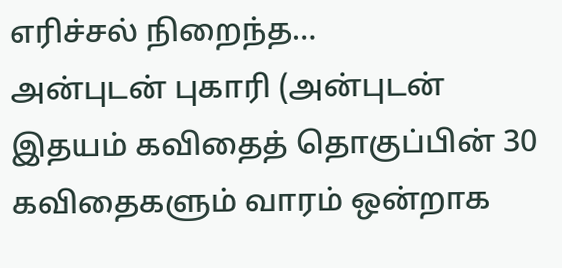எரிச்சல் நிறைந்த…
அன்புடன் புகாரி (அன்புடன் இதயம் கவிதைத் தொகுப்பின் 30 கவிதைகளும் வாரம் ஒன்றாக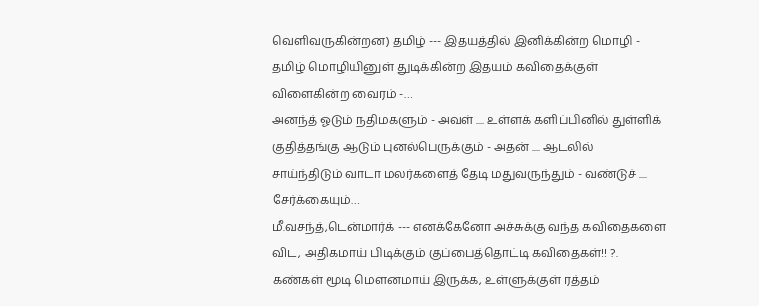வெளிவருகின்றன) தமிழ் --- இதயத்தில் இனிக்கின்ற மொழி - தமிழ் மொழியினுள் துடிக்கின்ற இதயம் கவிதைக்குள் விளைகின்ற வைரம் -…
அனந்த் ஓடும் நதிமகளும் - அவள் .... உள்ளக் களிப்பினில் துள்ளிக் குதித்தங்கு ஆடும் புனல்பெருக்கும் - அதன் .... ஆடலில் சாய்ந்திடும் வாடா மலர்களைத் தேடி மதுவருந்தும் - வண்டுச் .... சேர்க்கையும்…
மீ.வசந்த்,டென்மார்க் --- எனக்கேனோ அச்சுக்கு வந்த கவிதைகளை விட, அதிகமாய் பிடிக்கும் குப்பைத்தொட்டி கவிதைகள்!! ?. கண்கள் மூடி மெளனமாய் இருக்க, உள்ளுக்குள் ரத்தம்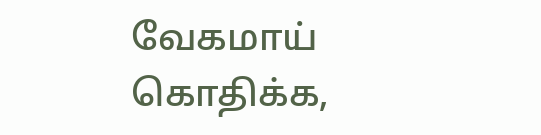வேகமாய் கொதிக்க,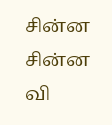சின்ன சின்ன வி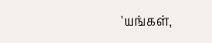'யங்கள்,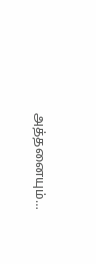அத்தனையும்…